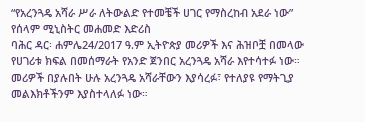“የአረንጓዴ አሻራ ሥራ ለትውልድ የተመቼች ሀገር የማስረከብ አደራ ነው” የሰላም ሚኒስትር መሐመድ እድሪስ
ባሕር ዳር፡ ሐምሌ24/2017 ዓ.ም ኢትዮጵያ መሪዎች እና ሕዝቦቿ በመላው የሀገሪቱ ክፍል በመሰማራት የአንድ ጀንበር አረንጓዴ አሻራ እየተሳተፉ ነው። መሪዎች በያሉበት ሁሉ አረንጓዴ አሻራቸውን እያሳረፉ፣ የተለያዩ የማትጊያ መልእክቶችንም እያስተላለፉ ነው።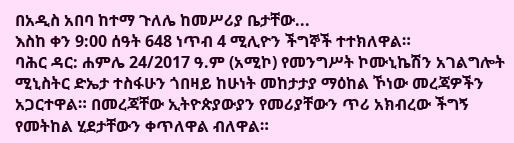በአዲስ አበባ ከተማ ጉለሌ ከመሥሪያ ቤታቸው...
እስከ ቀን 9:00 ሰዓት 648 ነጥብ 4 ሚሊዮን ችግኞች ተተክለዋል።
ባሕር ዳር: ሐምሌ 24/2017 ዓ.ም (አሚኮ) የመንግሥት ኮሙኒኬሽን አገልግሎት ሚኒስትር ድኤታ ተስፋሁን ጎበዛይ ከሁነት መከታታያ ማዕከል ኾነው መረጃዎችን አጋርተዋል። በመረጃቸው ኢትዮጵያውያን የመሪያቸውን ጥሪ አክብረው ችግኝ የመትከል ሂደታቸውን ቀጥለዋል ብለዋል።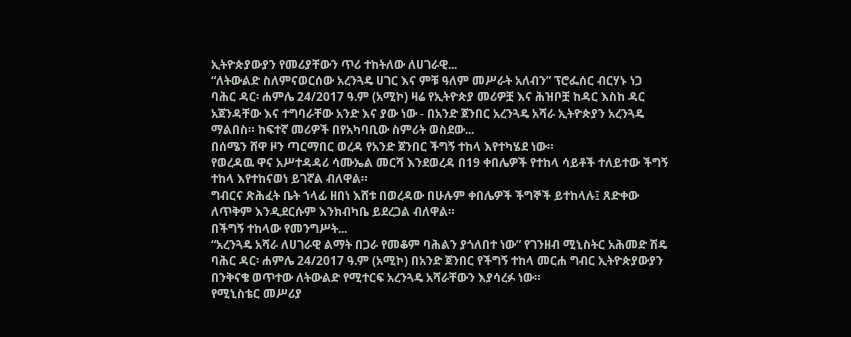ኢትዮጵያውያን የመሪያቸውን ጥሪ ተከትለው ለሀገራዊ...
“ለትውልድ ስለምናወርሰው አረንጓዴ ሀገር እና ምቹ ዓለም መሥራት አለብን” ፕሮፌሰር ብርሃኑ ነጋ
ባሕር ዳር፡ ሐምሌ 24/2017 ዓ.ም (አሚኮ) ዛሬ የኢትዮጵያ መሪዎቿ እና ሕዝቦቿ ከዳር እስከ ዳር አጀንዳቸው እና ተግባራቸው አንድ እና ያው ነው - በአንድ ጀንበር አረንጓዴ አሻራ ኢትዮጵያን አረንጓዴ ማልበስ። ከፍተኛ መሪዎች በየአካባቢው ስምሪት ወስደው...
በሰሜን ሸዋ ዞን ጣርማበር ወረዳ የአንድ ጀንበር ችግኝ ተከላ እየተካሄደ ነው።
የወረዳዉ ዋና አሥተዳዳሪ ሳሙኤል መርሻ እንደወረዳ በ19 ቀበሌዎች የተከላ ሳይቶች ተለይተው ችግኝ ተከላ እየተከናወነ ይገኛል ብለዋል።
ግብርና ጽሕፈት ቤት ኀላፊ ዘበነ እሸቱ በወረዳው በሁሉም ቀበሌዎች ችግኞች ይተከላሉ፤ ጸድቀው ለጥቅም እንዲደርሱም እንክብካቤ ይደረጋል ብለዋል።
በችግኝ ተከላው የመንግሥት...
“አረንጓዴ አሻራ ለሀገራዊ ልማት በጋራ የመቆም ባሕልን ያጎለበተ ነው” የገንዘብ ሚኒስትር አሕመድ ሽዴ
ባሕር ዳር፡ ሐምሌ 24/2017 ዓ.ም (አሚኮ) በአንድ ጀንበር የችግኝ ተከላ መርሐ ግብር ኢትዮጵያውያን በንቅናቄ ወጥተው ለትውልድ የሚተርፍ አረንጓዴ አሻራቸውን እያሳረፉ ነው።
የሚኒስቴር መሥሪያ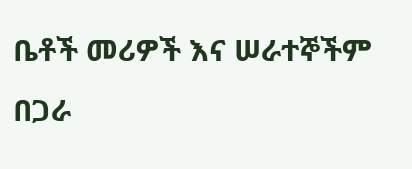ቤቶች መሪዎች እና ሠራተኞችም በጋራ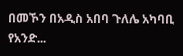በመኾን በአዲስ አበባ ጉለሌ አካባቢ የአንድ...